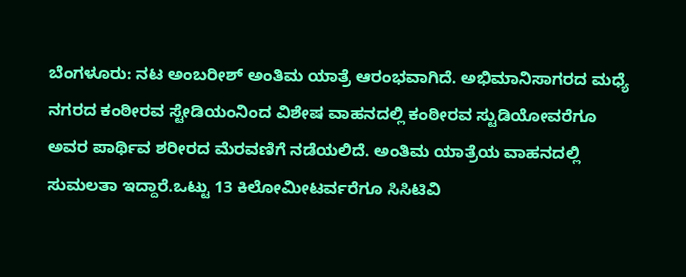ಬೆಂಗಳೂರು: ನಟ ಅಂಬರೀಶ್ ಅಂತಿಮ ಯಾತ್ರೆ ಆರಂಭವಾಗಿದೆ. ಅಭಿಮಾನಿಸಾಗರದ ಮಧ್ಯೆ ನಗರದ ಕಂಠೀರವ ಸ್ಟೇಡಿಯಂನಿಂದ ವಿಶೇಷ ವಾಹನದಲ್ಲಿ ಕಂಠೀರವ ಸ್ಟುಡಿಯೋವರೆಗೂ ಅವರ ಪಾರ್ಥಿವ ಶರೀರದ ಮೆರವಣಿಗೆ ನಡೆಯಲಿದೆ. ಅಂತಿಮ ಯಾತ್ರೆಯ ವಾಹನದಲ್ಲಿ ಸುಮಲತಾ ಇದ್ದಾರೆ.ಒಟ್ಟು 13 ಕಿಲೋಮೀಟರ್ವರೆಗೂ ಸಿಸಿಟಿವಿ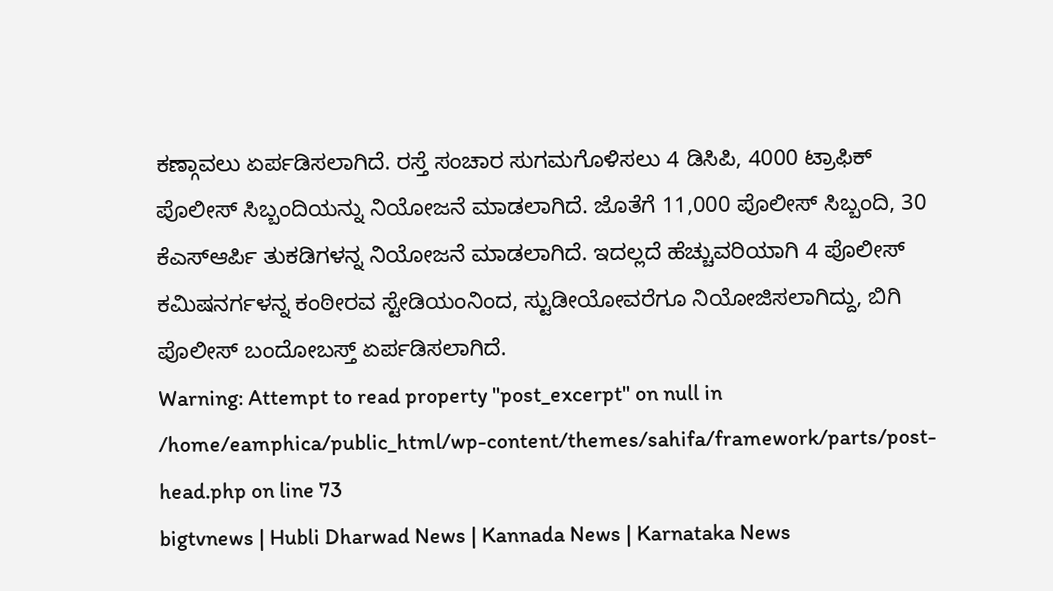ಕಣ್ಗಾವಲು ಏರ್ಪಡಿಸಲಾಗಿದೆ. ರಸ್ತೆ ಸಂಚಾರ ಸುಗಮಗೊಳಿಸಲು 4 ಡಿಸಿಪಿ, 4000 ಟ್ರಾಫಿಕ್ ಪೊಲೀಸ್ ಸಿಬ್ಬಂದಿಯನ್ನು ನಿಯೋಜನೆ ಮಾಡಲಾಗಿದೆ. ಜೊತೆಗೆ 11,000 ಪೊಲೀಸ್ ಸಿಬ್ಬಂದಿ, 30 ಕೆಎಸ್ಆರ್ಪಿ ತುಕಡಿಗಳನ್ನ ನಿಯೋಜನೆ ಮಾಡಲಾಗಿದೆ. ಇದಲ್ಲದೆ ಹೆಚ್ಚುವರಿಯಾಗಿ 4 ಪೊಲೀಸ್ ಕಮಿಷನರ್ಗಳನ್ನ ಕಂಠೀರವ ಸ್ಟೇಡಿಯಂನಿಂದ, ಸ್ಟುಡೀಯೋವರೆಗೂ ನಿಯೋಜಿಸಲಾಗಿದ್ದು, ಬಿಗಿ ಪೊಲೀಸ್ ಬಂದೋಬಸ್ತ್ ಏರ್ಪಡಿಸಲಾಗಿದೆ.
Warning: Attempt to read property "post_excerpt" on null in /home/eamphica/public_html/wp-content/themes/sahifa/framework/parts/post-head.php on line 73
bigtvnews | Hubli Dharwad News | Kannada News | Karnataka News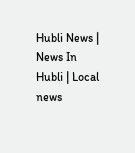Hubli News | News In Hubli | Local news